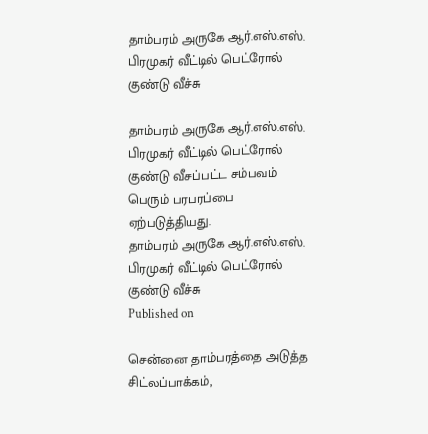தாம்பரம் அருகே ஆர்.எஸ்.எஸ். பிரமுகர் வீட்டில் பெட்ரோல் குண்டு வீச்சு

தாம்பரம் அருகே ஆர்.எஸ்.எஸ். பிரமுகர் வீட்டில் பெட்ரோல் குண்டு வீசப்பட்ட சம்பவம் பெரும் பரபரப்பை ஏற்படுத்தியது.
தாம்பரம் அருகே ஆர்.எஸ்.எஸ். பிரமுகர் வீட்டில் பெட்ரோல் குண்டு வீச்சு
Published on

சென்னை தாம்பரத்தை அடுத்த சிட்லப்பாக்கம்,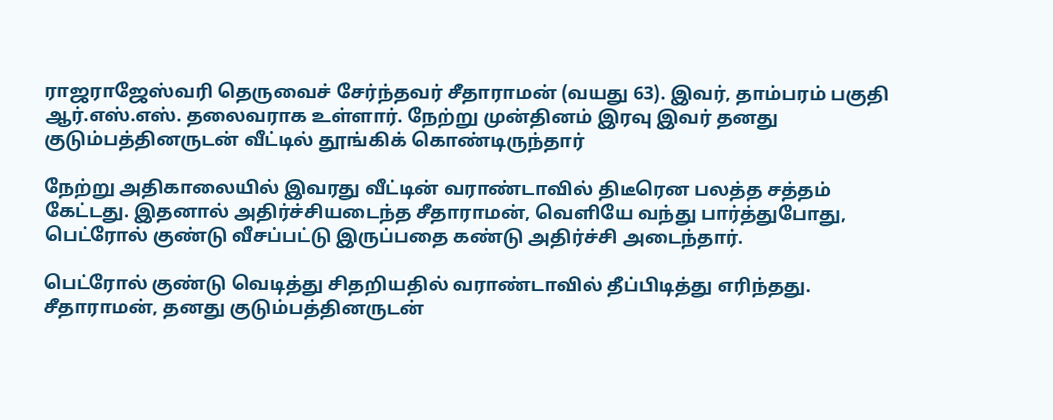ராஜராஜேஸ்வரி தெருவைச் சேர்ந்தவர் சீதாராமன் (வயது 63). இவர், தாம்பரம் பகுதி ஆர்.எஸ்.எஸ். தலைவராக உள்ளார். நேற்று முன்தினம் இரவு இவர் தனது குடும்பத்தினருடன் வீட்டில் தூங்கிக் கொண்டிருந்தார்

நேற்று அதிகாலையில் இவரது வீட்டின் வராண்டாவில் திடீரென பலத்த சத்தம் கேட்டது. இதனால் அதிர்ச்சியடைந்த சீதாராமன், வெளியே வந்து பார்த்துபோது, பெட்ரோல் குண்டு வீசப்பட்டு இருப்பதை கண்டு அதிர்ச்சி அடைந்தார்.

பெட்ரோல் குண்டு வெடித்து சிதறியதில் வராண்டாவில் தீப்பிடித்து எரிந்தது. சீதாராமன், தனது குடும்பத்தினருடன்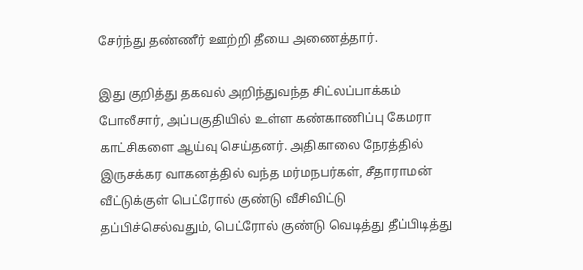சேர்ந்து தண்ணீர் ஊற்றி தீயை அணைத்தார்.

இது குறித்து தகவல் அறிந்துவந்த சிட்லப்பாக்கம் போலீசார், அப்பகுதியில் உள்ள கண்காணிப்பு கேமரா காட்சிகளை ஆய்வு செய்தனர். அதிகாலை நேரத்தில் இருசக்கர வாகனத்தில் வந்த மர்மநபர்கள், சீதாராமன் வீட்டுக்குள் பெட்ரோல் குண்டு வீசிவிட்டு தப்பிச்செல்வதும், பெட்ரோல் குண்டு வெடித்து தீப்பிடித்து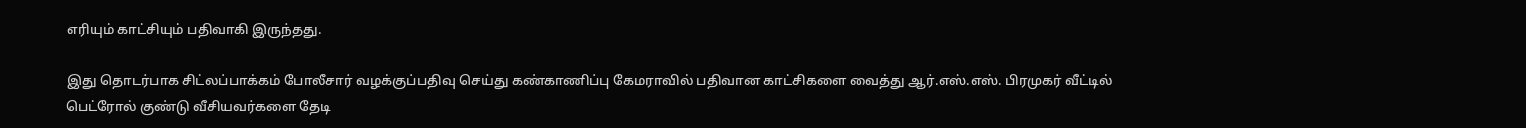எரியும் காட்சியும் பதிவாகி இருந்தது.

இது தொடர்பாக சிட்லப்பாக்கம் போலீசார் வழக்குப்பதிவு செய்து கண்காணிப்பு கேமராவில் பதிவான காட்சிகளை வைத்து ஆர்.எஸ்.எஸ். பிரமுகர் வீட்டில் பெட்ரோல் குண்டு வீசியவர்களை தேடி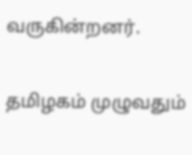வருகின்றனர்.

தமிழகம் முழுவதும்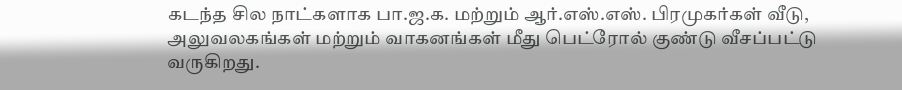கடந்த சில நாட்களாக பா.ஜ.க. மற்றும் ஆர்.எஸ்.எஸ். பிரமுகர்கள் வீடு, அலுவலகங்கள் மற்றும் வாகனங்கள் மீது பெட்ரோல் குண்டு வீசப்பட்டு வருகிறது.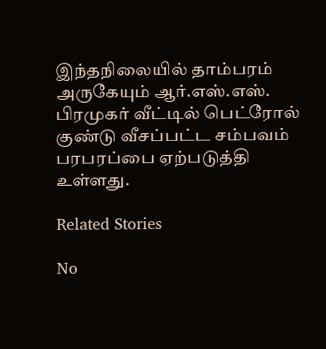இந்தநிலையில் தாம்பரம் அருகேயும் ஆர்.எஸ்.எஸ். பிரமுகர் வீட்டில் பெட்ரோல் குண்டு வீசப்பட்ட சம்பவம் பரபரப்பை ஏற்படுத்தி உள்ளது.

Related Stories

No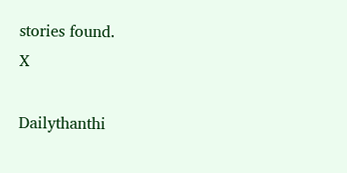stories found.
X

Dailythanthi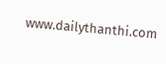www.dailythanthi.com